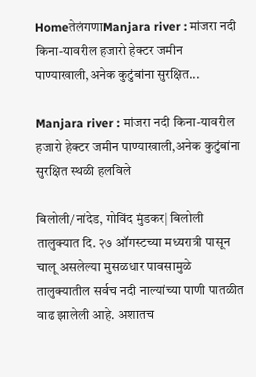HomeतेलंगणाManjara river : मांजरा नदी किना-यावरील हजारो हेक्टर जमीन पाण्याखाली,अनेक कुटुंबांना सुरक्षित...

Manjara river : मांजरा नदी किना-यावरील हजारो हेक्टर जमीन पाण्याखाली,अनेक कुटुंबांना सुरक्षित स्थळी हलविले

बिलोली/नांदेड, गोविंद मुंडकर| बिलोली तालुक्यात दि. २७ ऑगस्टच्या मध्यरात्री पासून चालू असलेल्या मुसळधार पावसामुळे तालुक्यातील सर्वच नदी नाल्यांच्या पाणी पातळीत वाढ झालेली आहे. अशातच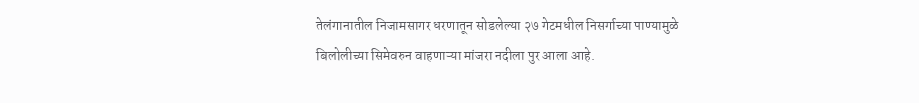तेलंगानातील निजामसागर धरणातून सोडलेल्या २७ गेटमधील निसर्गाच्या पाण्यामुळे बिलोलीच्या सिमेवरुन वाहणाऱ्या मांजरा नदीला पुर आला आहे.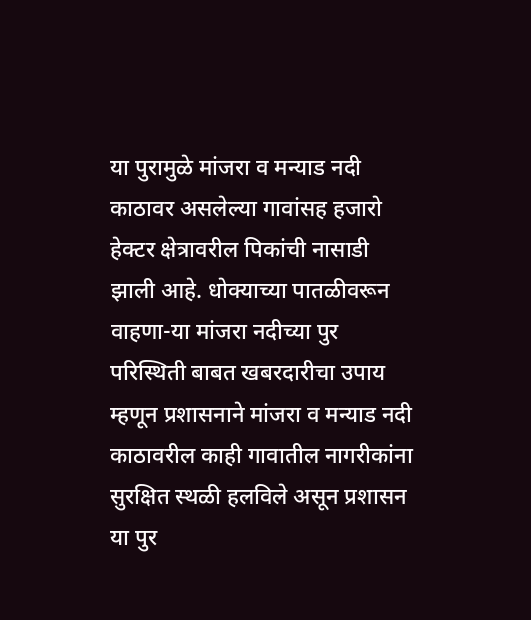या पुरामुळे मांजरा व मन्याड नदी काठावर असलेल्या गावांसह हजारो हेक्टर क्षेत्रावरील पिकांची नासाडी झाली आहे. धोक्याच्या पातळीवरून वाहणा-या मांजरा नदीच्या पुर परिस्थिती बाबत खबरदारीचा उपाय म्हणून प्रशासनाने मांजरा व मन्याड नदी काठावरील काही गावातील नागरीकांना सुरक्षित स्थळी हलविले असून प्रशासन या पुर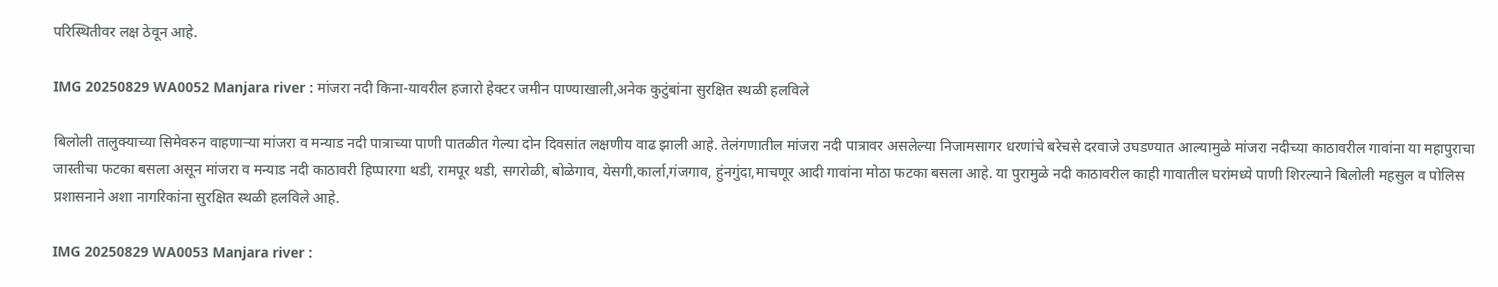परिस्थितीवर लक्ष ठेवून आहे.

IMG 20250829 WA0052 Manjara river : मांजरा नदी किना-यावरील हजारो हेक्टर जमीन पाण्याखाली,अनेक कुटुंबांना सुरक्षित स्थळी हलविले

बिलोली तालुक्याच्या सिमेवरुन वाहणाऱ्या मांजरा व मन्याड नदी पात्राच्या पाणी पातळीत गेल्या दोन दिवसांत लक्षणीय वाढ झाली आहे. तेलंगणातील मांजरा नदी पात्रावर असलेल्या निजामसागर धरणांचे बरेचसे दरवाजे उघडण्यात आल्यामुळे मांजरा नदीच्या काठावरील गावांना या महापुराचा जास्तीचा फटका बसला असून मांजरा व मन्याड नदी काठावरी हिप्पारगा थडी, रामपूर थडी, सगरोळी, बोळेगाव, येसगी,कार्ला,गंजगाव, हुंनगुंदा,माचणूर आदी गावांना मोठा फटका बसला आहे. या पुरामुळे नदी काठावरील काही गावातील घरांमध्ये पाणी शिरल्याने बिलोली महसुल व पोलिस प्रशासनाने अशा नागरिकांना सुरक्षित स्थळी हलविले आहे.

IMG 20250829 WA0053 Manjara river :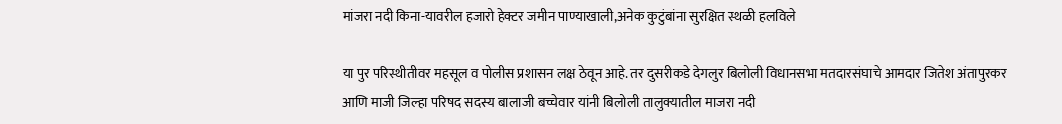मांजरा नदी किना-यावरील हजारो हेक्टर जमीन पाण्याखाली,अनेक कुटुंबांना सुरक्षित स्थळी हलविले

या पुर परिस्थीतीवर महसूल व पोलीस प्रशासन लक्ष ठेवून आहे‌. तर दुसरीकडे देगलुर बिलोली विधानसभा मतदारसंघाचे आमदार जितेश अंतापुरकर आणि माजी जिल्हा परिषद सदस्य बालाजी बच्चेवार यांनी बिलोली तालुक्यातील माजरा नदी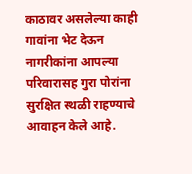काठावर असलेल्या काही गावांना भेट देऊन नागरीकांना आपल्या परिवारासह गुरा पोरांना सुरक्षित स्थळी राहण्याचे आवाहन केले आहे.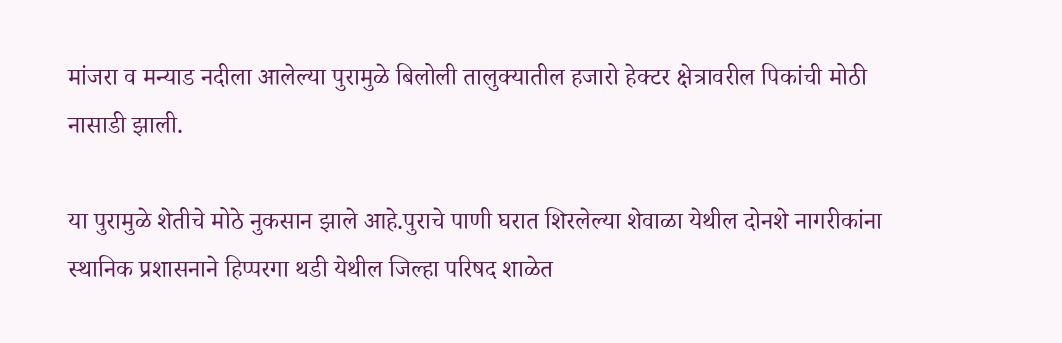मांजरा व मन्याड नदीला आलेल्या पुरामुळे बिलोली तालुक्यातील हजारो हेक्टर क्षेत्रावरील पिकांची मोठी नासाडी झाली.

या पुरामुळे शेतीचे मोठे नुकसान झाले आहे.पुराचे पाणी घरात शिरलेल्या शेवाळा येथील दोनशे नागरीकांना स्थानिक प्रशासनाने हिप्परगा थडी येथील जिल्हा परिषद शाळेत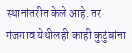स्थानांतरीत केले आहे. तर गंजगाव येथीलही काही कुटुंबांना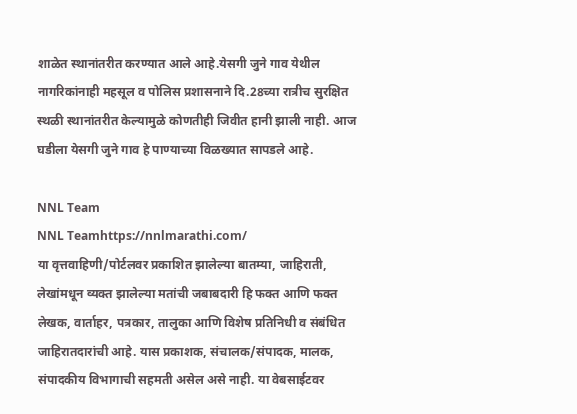शाळेत स्थानांतरीत करण्यात आले आहे.येसगी जुने गाव येथील नागरिकांनाही महसूल व पोलिस प्रशासनाने दि.28च्या रात्रीच सुरक्षित स्थळी स्थानांतरीत केल्यामुळे कोणतीही जिवीत हानी झाली नाही. आज घडीला येसगी जुने गाव हे पाण्याच्या विळख्यात सापडले आहे.

NNL Team
NNL Teamhttps://nnlmarathi.com/
या वृत्तवाहिणी/पोर्टलवर प्रकाशित झालेल्या बातम्या, जाहिराती, लेखांमधून व्यक्त झालेल्या मतांची जबाबदारी हि फक्त आणि फक्त लेखक, वार्ताहर, पत्रकार, तालुका आणि विशेष प्रतिनिधी व संबंधित जाहिरातदारांची आहे. यास प्रकाशक, संचालक/संपादक, मालक, संपादकीय विभागाची सहमती असेल असे नाही. या वेबसाईटवर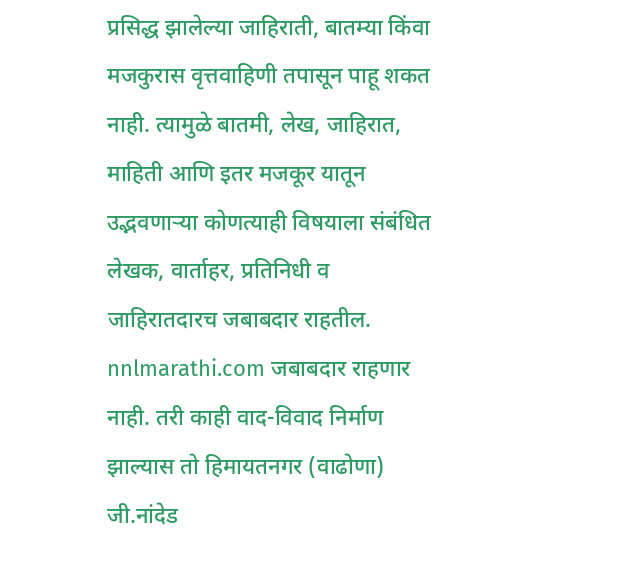प्रसिद्ध झालेल्या जाहिराती, बातम्या किंवा मजकुरास वृत्तवाहिणी तपासून पाहू शकत नाही. त्यामुळे बातमी, लेख, जाहिरात, माहिती आणि इतर मजकूर यातून उद्भवणाऱ्या कोणत्याही विषयाला संबंधित लेखक, वार्ताहर, प्रतिनिधी व जाहिरातदारच जबाबदार राहतील. nnlmarathi.com जबाबदार राहणार नाही. तरी काही वाद-विवाद निर्माण झाल्यास तो हिमायतनगर (वाढोणा) जी.नांदेड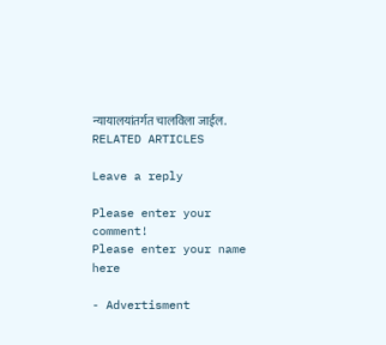न्यायालयांतर्गत चालविला जाईल.
RELATED ARTICLES

Leave a reply

Please enter your comment!
Please enter your name here

- Advertisment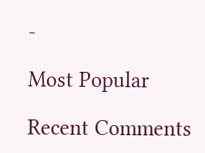-

Most Popular

Recent Comments